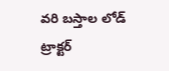వరి బస్తాల లోడ్‌ ట్రాక్టర్‌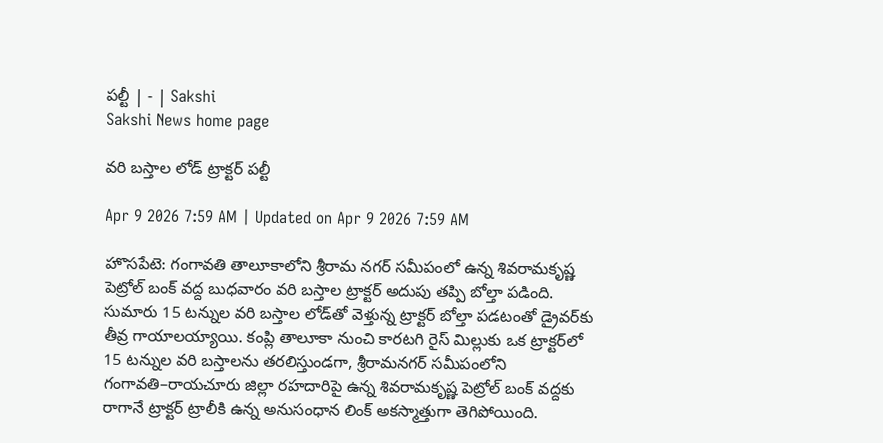పల్టీ | - | Sakshi
Sakshi News home page

వరి బస్తాల లోడ్‌ ట్రాక్టర్‌ పల్టీ

Apr 9 2026 7:59 AM | Updated on Apr 9 2026 7:59 AM

హొసపేటె: గంగావతి తాలూకాలోని శ్రీరామ నగర్‌ సమీపంలో ఉన్న శివరామకృష్ణ పెట్రోల్‌ బంక్‌ వద్ద బుధవారం వరి బస్తాల ట్రాక్టర్‌ అదుపు తప్పి బోల్తా పడింది. సుమారు 15 టన్నుల వరి బస్తాల లోడ్‌తో వెళ్తున్న ట్రాక్టర్‌ బోల్తా పడటంతో డ్రైవర్‌కు తీవ్ర గాయాలయ్యాయి. కంప్లి తాలూకా నుంచి కారటగి రైస్‌ మిల్లుకు ఒక ట్రాక్టర్‌లో 15 టన్నుల వరి బస్తాలను తరలిస్తుండగా, శ్రీరామనగర్‌ సమీపంలోని గంగావతి–రాయచూరు జిల్లా రహదారిపై ఉన్న శివరామకృష్ణ పెట్రోల్‌ బంక్‌ వద్దకు రాగానే ట్రాక్టర్‌ ట్రాలీకి ఉన్న అనుసంధాన లింక్‌ అకస్మాత్తుగా తెగిపోయింది.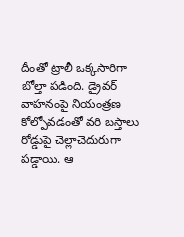దీంతో ట్రాలీ ఒక్కసారిగా బోల్తా పడింది. డ్రైవర్‌ వాహనంపై నియంత్రణ కోల్పోవడంతో వరి బస్తాలు రోడ్డుపై చెల్లాచెదురుగా పడ్డాయి. ఆ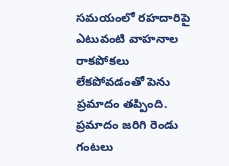సమయంలో రహదారిపై ఎటువంటి వాహనాల రాకపోకలు లేకపోవడంతో పెను ప్రమాదం తప్పింది. ప్రమాదం జరిగి రెండు గంటలు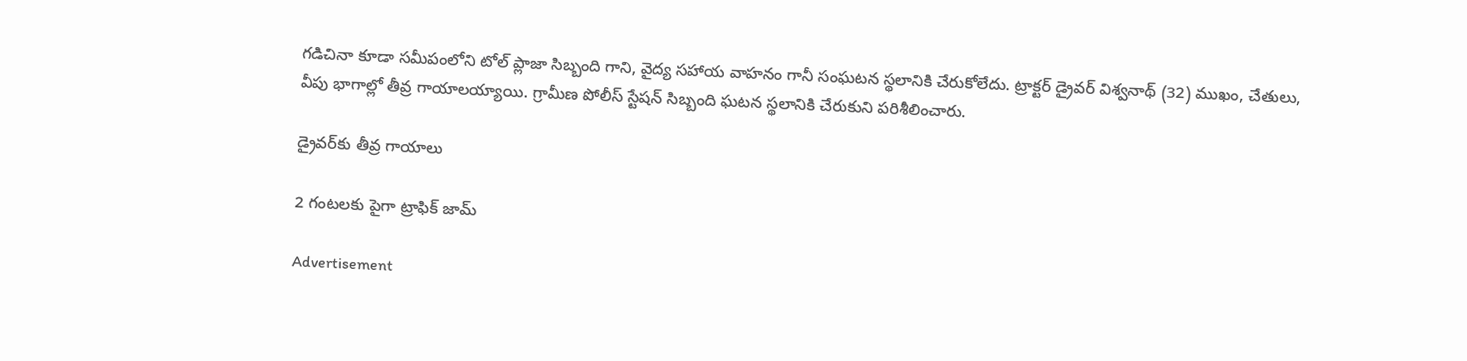గడిచినా కూడా సమీపంలోని టోల్‌ ప్లాజా సిబ్బంది గాని, వైద్య సహాయ వాహనం గానీ సంఘటన స్థలానికి చేరుకోలేదు. ట్రాక్టర్‌ డ్రైవర్‌ విశ్వనాథ్‌ (32) ముఖం, చేతులు, వీపు భాగాల్లో తీవ్ర గాయాలయ్యాయి. గ్రామీణ పోలీస్‌ స్టేషన్‌ సిబ్బంది ఘటన స్థలానికి చేరుకుని పరిశీలించారు.

డ్రైవర్‌కు తీవ్ర గాయాలు

2 గంటలకు పైగా ట్రాఫిక్‌ జామ్‌

Advertisement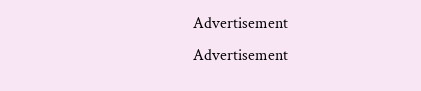Advertisement
Advertisement